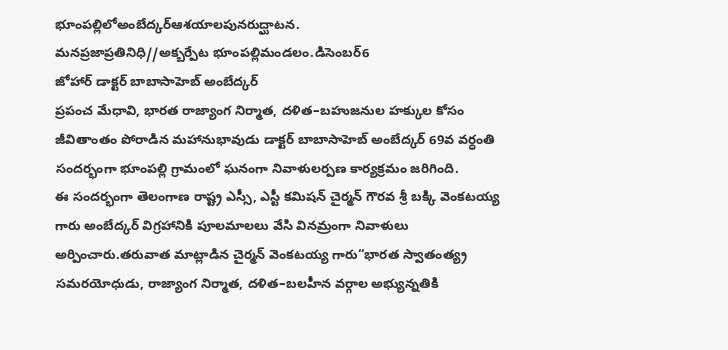భూంపల్లిలోఅంబేద్కర్ఆశయాలపునరుద్ఘాటన.
మనప్రజాప్రతినిధి//అక్బర్పేట భూంపల్లిమండలం.డిసెంబర్6
జోహార్ డాక్టర్ బాబాసాహెబ్ అంబేద్కర్
ప్రపంచ మేధావి, భారత రాజ్యాంగ నిర్మాత, దళిత–బహుజనుల హక్కుల కోసం జీవితాంతం పోరాడిన మహానుభావుడు డాక్టర్ బాబాసాహెబ్ అంబేద్కర్ 69వ వర్ధంతి సందర్భంగా భూంపల్లి గ్రామంలో ఘనంగా నివాళులర్పణ కార్యక్రమం జరిగింది.
ఈ సందర్భంగా తెలంగాణ రాష్ట్ర ఎస్సీ, ఎస్టీ కమిషన్ చైర్మన్ గౌరవ శ్రీ బక్కి వెంకటయ్య గారు అంబేద్కర్ విగ్రహానికి పూలమాలలు వేసి వినమ్రంగా నివాళులు అర్పించారు.తరువాత మాట్లాడిన చైర్మన్ వెంకటయ్య గారు“భారత స్వాతంత్య్ర సమరయోధుడు, రాజ్యాంగ నిర్మాత, దళిత–బలహీన వర్గాల అభ్యున్నతికి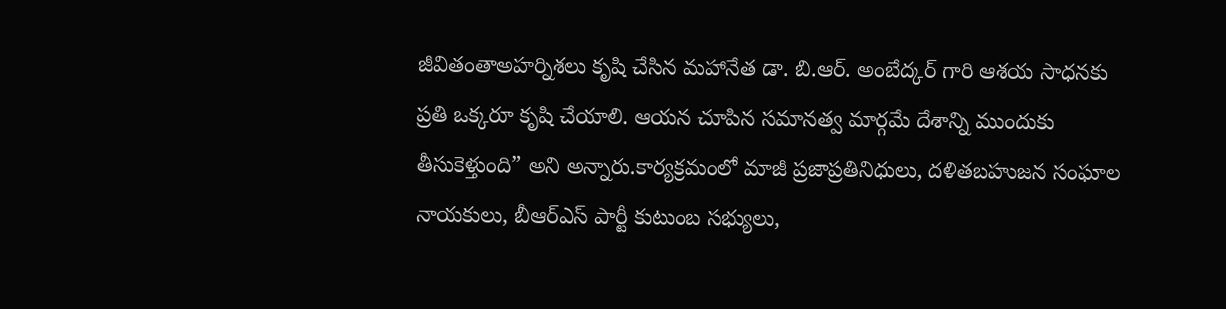జీవితంతాఅహర్నిశలు కృషి చేసిన మహానేత డా. బి.ఆర్. అంబేద్కర్ గారి ఆశయ సాధనకు ప్రతి ఒక్కరూ కృషి చేయాలి. ఆయన చూపిన సమానత్వ మార్గమే దేశాన్ని ముందుకు తీసుకెళ్తుంది” అని అన్నారు.కార్యక్రమంలో మాజీ ప్రజాప్రతినిధులు, దళితబహుజన సంఘాల నాయకులు, బీఆర్ఎస్ పార్టీ కుటుంబ సభ్యులు,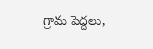గ్రామ పెద్దలు,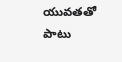యువతతో పాటు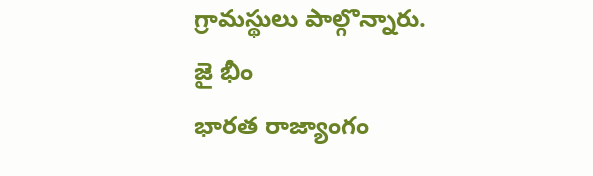గ్రామస్థులు పాల్గొన్నారు.
జై భీం
భారత రాజ్యాంగం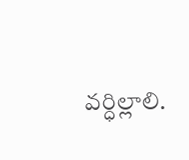వర్ధిల్లాలి.